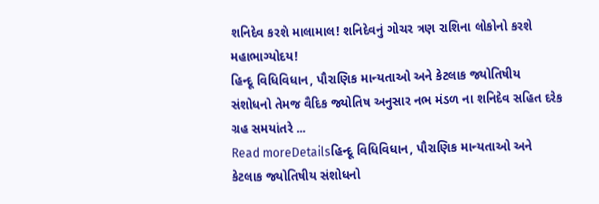શનિદેવ કરશે માલામાલ! શનિદેવનું ગોચર ત્રણ રાશિના લોકોનો કરશે મહાભાગ્યોદય!
હિન્દૂ વિધિવિધાન, પૌરાણિક માન્યતાઓ અને કેટલાક જ્યોતિષીય સંશોધનો તેમજ વૈદિક જ્યોતિષ અનુસાર નભ મંડળ ના શનિદેવ સહિત દરેક ગ્રહ સમયાંતરે ...
Read moreDetailsહિન્દૂ વિધિવિધાન, પૌરાણિક માન્યતાઓ અને કેટલાક જ્યોતિષીય સંશોધનો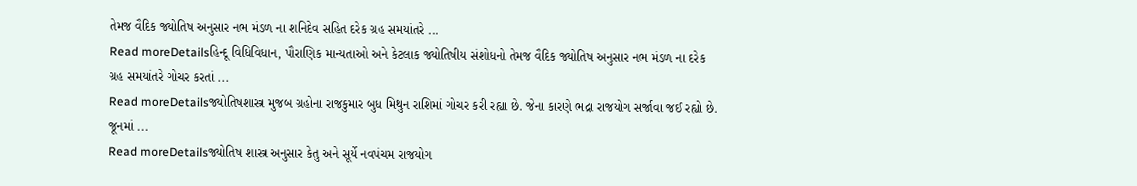તેમજ વૈદિક જ્યોતિષ અનુસાર નભ મંડળ ના શનિદેવ સહિત દરેક ગ્રહ સમયાંતરે ...
Read moreDetailsહિન્દૂ વિધિવિધાન, પૌરાણિક માન્યતાઓ અને કેટલાક જ્યોતિષીય સંશોધનો તેમજ વૈદિક જ્યોતિષ અનુસાર નભ મંડળ ના દરેક ગ્રહ સમયાંતરે ગોચર કરતાં ...
Read moreDetailsજ્યોતિષશાસ્ત્ર મુજબ ગ્રહોના રાજકુમાર બુધ મિથુન રાશિમાં ગોચર કરી રહ્યા છે. જેના કારણે ભદ્રા રાજયોગ સર્જાવા જઈ રહ્યો છે. જૂનમાં ...
Read moreDetailsજ્યોતિષ શાસ્ત્ર અનુસાર કેતુ અને સૂર્યે નવપંચમ રાજયોગ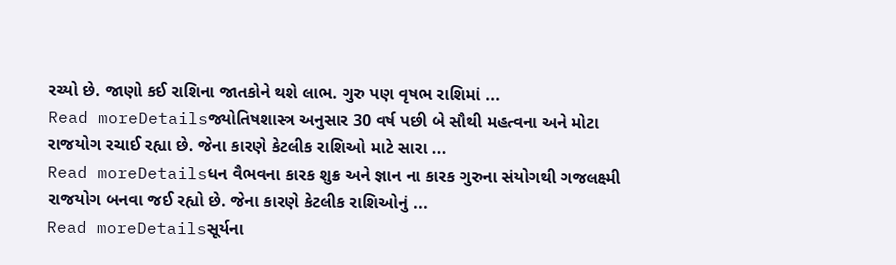રચ્યો છે. જાણો કઈ રાશિના જાતકોને થશે લાભ. ગુરુ પણ વૃષભ રાશિમાં ...
Read moreDetailsજ્યોતિષશાસ્ત્ર અનુસાર 30 વર્ષ પછી બે સૌથી મહત્વના અને મોટા રાજયોગ રચાઈ રહ્યા છે. જેના કારણે કેટલીક રાશિઓ માટે સારા ...
Read moreDetailsધન વૈભવના કારક શુક્ર અને જ્ઞાન ના કારક ગુરુના સંયોગથી ગજલક્ષ્મી રાજયોગ બનવા જઈ રહ્યો છે. જેના કારણે કેટલીક રાશિઓનું ...
Read moreDetailsસૂર્યના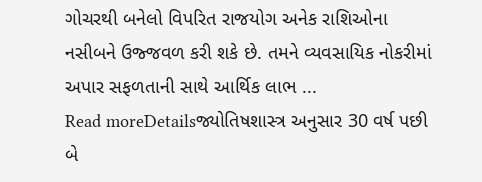ગોચરથી બનેલો વિપરિત રાજયોગ અનેક રાશિઓના નસીબને ઉજ્જવળ કરી શકે છે. તમને વ્યવસાયિક નોકરીમાં અપાર સફળતાની સાથે આર્થિક લાભ ...
Read moreDetailsજ્યોતિષશાસ્ત્ર અનુસાર 30 વર્ષ પછી બે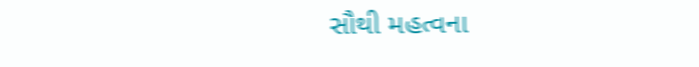સૌથી મહત્વના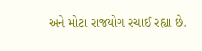અને મોટા રાજયોગ રચાઈ રહ્યા છે.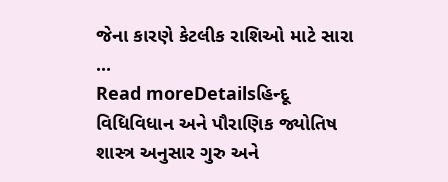જેના કારણે કેટલીક રાશિઓ માટે સારા ...
Read moreDetailsહિન્દૂ વિધિવિધાન અને પૌરાણિક જ્યોતિષ શાસ્ત્ર અનુસાર ગુરુ અને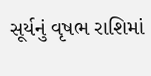સૂર્યનું વૃષભ રાશિમાં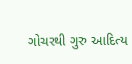ગોચરથી ગુરુ આદિત્ય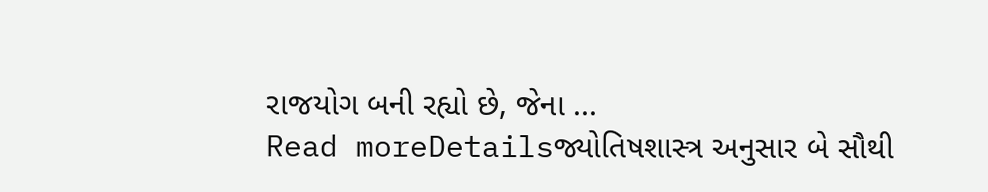રાજયોગ બની રહ્યો છે, જેના ...
Read moreDetailsજ્યોતિષશાસ્ત્ર અનુસાર બે સૌથી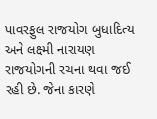પાવરફુલ રાજયોગ બુધાદિત્ય અને લક્ષ્મી નારાયણ રાજયોગની રચના થવા જઈ રહી છે. જેના કારણે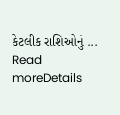કેટલીક રાશિઓનું ...
Read moreDetails